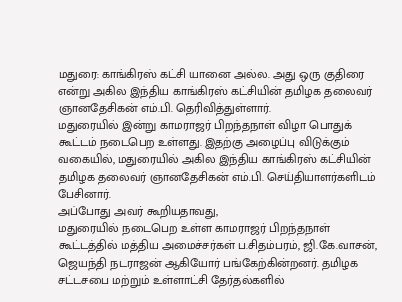மதுரை: காங்கிரஸ் கட்சி யானை அல்ல. அது ஒரு குதிரை என்று அகில இந்திய காங்கிரஸ் கட்சியின் தமிழக தலைவர் ஞானதேசிகன் எம்.பி. தெரிவித்துள்ளார்.
மதுரையில் இன்று காமராஜர் பிறந்தநாள் விழா பொதுக் கூட்டம் நடைபெற உள்ளது. இதற்கு அழைப்பு விடுக்கும் வகையில், மதுரையில் அகில இந்திய காங்கிரஸ் கட்சியின் தமிழக தலைவர் ஞானதேசிகன் எம்.பி. செய்தியாளர்களிடம் பேசினார்.
அப்போது அவர் கூறியதாவது,
மதுரையில் நடைபெற உள்ள காமராஜர் பிறந்தநாள் கூட்டத்தில் மத்திய அமைச்சர்கள் ப.சிதம்பரம், ஜி.கே.வாசன், ஜெயந்தி நடராஜன் ஆகியோர் பங்கேற்கின்றனர். தமிழக சட்டசபை மற்றும் உள்ளாட்சி தேர்தல்களில்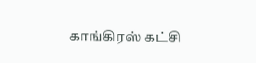காங்கிரஸ் கட்சி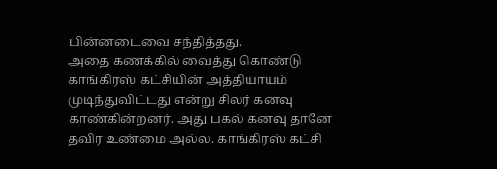பின்னடைவை சந்தித்தது.
அதை கணக்கில் வைத்து கொண்டு காங்கிரஸ் கட்சியின் அத்தியாயம் முடிந்துவிட்டது என்று சிலர் கனவு காண்கின்றனர். அது பகல் கனவு தானே தவிர உண்மை அல்ல. காங்கிரஸ் கட்சி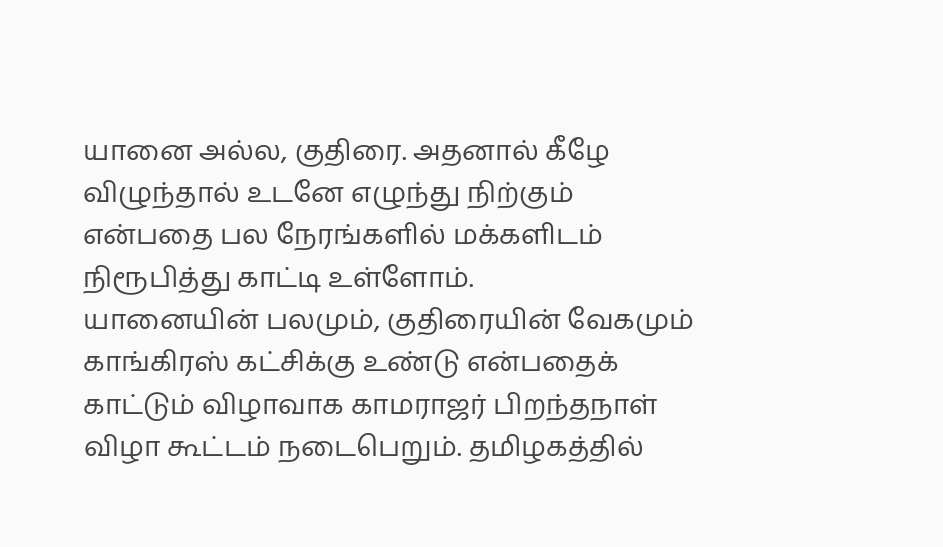யானை அல்ல, குதிரை. அதனால் கீழே விழுந்தால் உடனே எழுந்து நிற்கும் என்பதை பல நேரங்களில் மக்களிடம் நிரூபித்து காட்டி உள்ளோம்.
யானையின் பலமும், குதிரையின் வேகமும் காங்கிரஸ் கட்சிக்கு உண்டு என்பதைக் காட்டும் விழாவாக காமராஜர் பிறந்தநாள் விழா கூட்டம் நடைபெறும். தமிழகத்தில்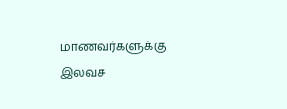மாணவர்களுக்கு இலவச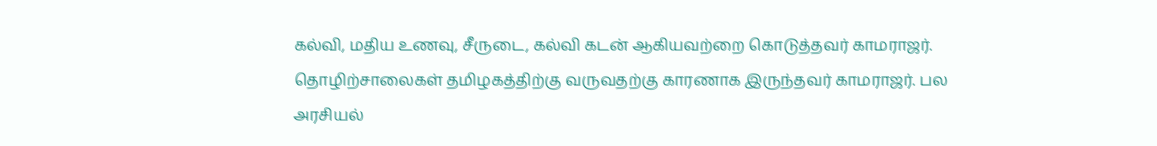கல்வி, மதிய உணவு, சீருடை, கல்வி கடன் ஆகியவற்றை கொடுத்தவர் காமராஜர்.
தொழிற்சாலைகள் தமிழகத்திற்கு வருவதற்கு காரணாக இருந்தவர் காமராஜர். பல அரசியல்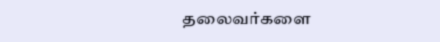தலைவர்களை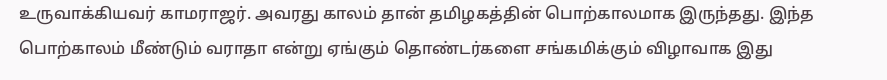உருவாக்கியவர் காமராஜர். அவரது காலம் தான் தமிழகத்தின் பொற்காலமாக இருந்தது. இந்த பொற்காலம் மீண்டும் வராதா என்று ஏங்கும் தொண்டர்களை சங்கமிக்கும் விழாவாக இது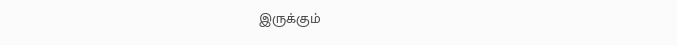இருக்கும்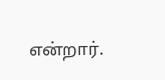என்றார்.